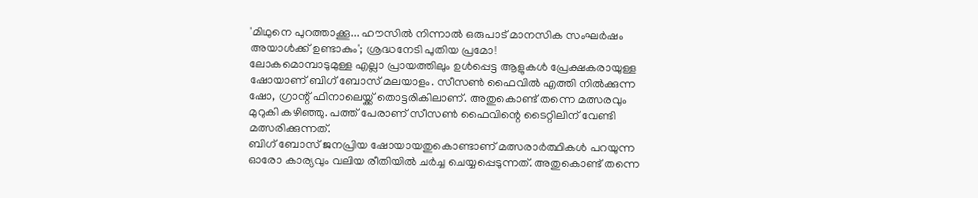'മിഥുനെ പുറത്താക്കൂ... ഹൗസിൽ നിന്നാൽ ഒരുപാട് മാനസിക സംഘർഷം അയാൾക്ക് ഉണ്ടാകും'; ശ്രദ്ധനേടി പുതിയ പ്രമോ!
ലോകമൊമ്പാടുമുള്ള എല്ലാ പ്രായത്തിലും ഉൾപ്പെട്ട ആളുകൾ പ്രേക്ഷകരായുള്ള ഷോയാണ് ബിഗ് ബോസ് മലയാളം. സീസൺ ഫൈവിൽ എത്തി നിൽക്കുന്ന ഷോ, ഗ്രാന്റ് ഫിനാലെയ്ക്ക് തൊട്ടരികിലാണ്. അതുകൊണ്ട് തന്നെ മത്സരവും മുറുകി കഴിഞ്ഞു. പത്ത് പേരാണ് സീസൺ ഫൈവിന്റെ ടൈറ്റിലിന് വേണ്ടി മത്സരിക്കുന്നത്.
ബിഗ് ബോസ് ജനപ്രിയ ഷോയായതുകൊണ്ടാണ് മത്സരാർത്ഥികൾ പറയുന്ന ഓരോ കാര്യവും വലിയ രീതിയിൽ ചർച്ച ചെയ്യപ്പെടുന്നത്. അതുകൊണ്ട് തന്നെ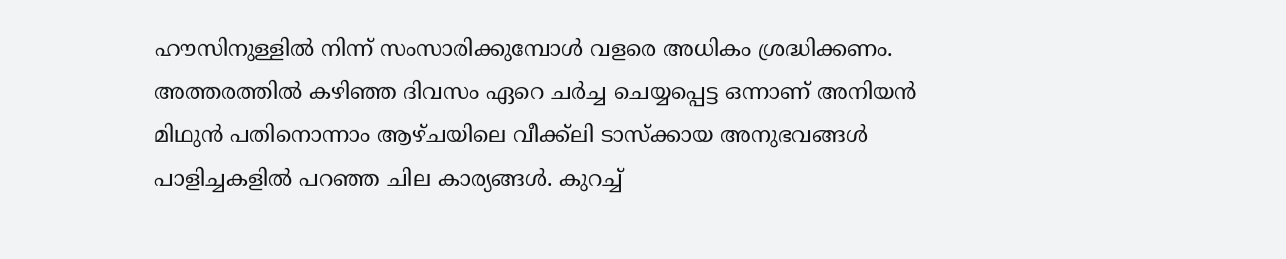ഹൗസിനുള്ളിൽ നിന്ന് സംസാരിക്കുമ്പോൾ വളരെ അധികം ശ്രദ്ധിക്കണം.
അത്തരത്തിൽ കഴിഞ്ഞ ദിവസം ഏറെ ചർച്ച ചെയ്യപ്പെട്ട ഒന്നാണ് അനിയൻ മിഥുൻ പതിനൊന്നാം ആഴ്ചയിലെ വീക്ക്ലി ടാസ്ക്കായ അനുഭവങ്ങൾ പാളിച്ചകളിൽ പറഞ്ഞ ചില കാര്യങ്ങൾ. കുറച്ച്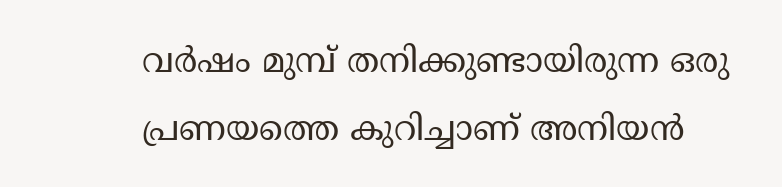വർഷം മുമ്പ് തനിക്കുണ്ടായിരുന്ന ഒരു പ്രണയത്തെ കുറിച്ചാണ് അനിയൻ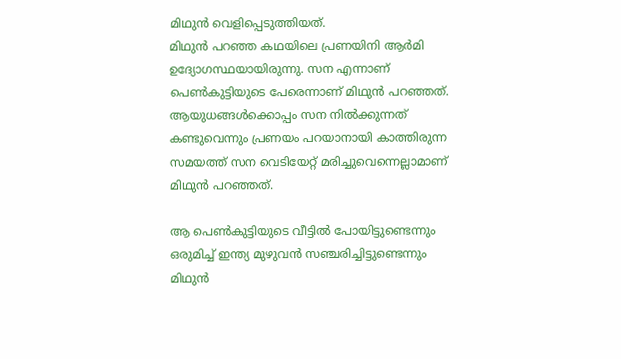മിഥുൻ വെളിപ്പെടുത്തിയത്.
മിഥുൻ പറഞ്ഞ കഥയിലെ പ്രണയിനി ആർമി ഉദ്യോഗസ്ഥയായിരുന്നു. സന എന്നാണ് പെൺകുട്ടിയുടെ പേരെന്നാണ് മിഥുൻ പറഞ്ഞത്. ആയുധങ്ങൾക്കൊപ്പം സന നിൽക്കുന്നത് കണ്ടുവെന്നും പ്രണയം പറയാനായി കാത്തിരുന്ന സമയത്ത് സന വെടിയേറ്റ് മരിച്ചുവെന്നെല്ലാമാണ് മിഥുൻ പറഞ്ഞത്.

ആ പെൺകുട്ടിയുടെ വീട്ടിൽ പോയിട്ടുണ്ടെന്നും ഒരുമിച്ച് ഇന്ത്യ മുഴുവൻ സഞ്ചരിച്ചിട്ടുണ്ടെന്നും മിഥുൻ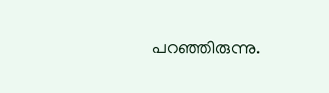പറഞ്ഞിരുന്നു.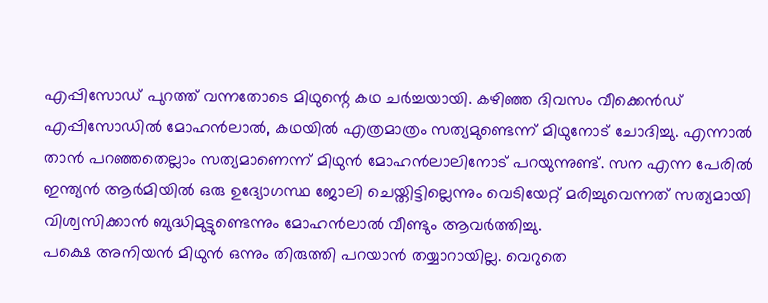എപ്പിസോഡ് പുറത്ത് വന്നതോടെ മിഥുന്റെ കഥ ചർച്ചയായി. കഴിഞ്ഞ ദിവസം വീക്കെൻഡ് എപ്പിസോഡിൽ മോഹൻലാൽ, കഥയിൽ എത്രമാത്രം സത്യമുണ്ടെന്ന് മിഥുനോട് ചോദിച്ചു. എന്നാൽ താൻ പറഞ്ഞതെല്ലാം സത്യമാണെന്ന് മിഥുൻ മോഹൻലാലിനോട് പറയുന്നുണ്ട്. സന എന്ന പേരിൽ ഇന്ത്യൻ ആർമിയിൽ ഒരു ഉദ്യോഗസ്ഥ ജോലി ചെയ്തിട്ടില്ലെന്നും വെടിയേറ്റ് മരിച്ചുവെന്നത് സത്യമായി വിശ്വസിക്കാൻ ബുദ്ധിമുട്ടുണ്ടെന്നും മോഹൻലാൽ വീണ്ടും ആവർത്തിച്ചു.
പക്ഷെ അനിയൻ മിഥുൻ ഒന്നും തിരുത്തി പറയാൻ തയ്യാറായില്ല. വെറുതെ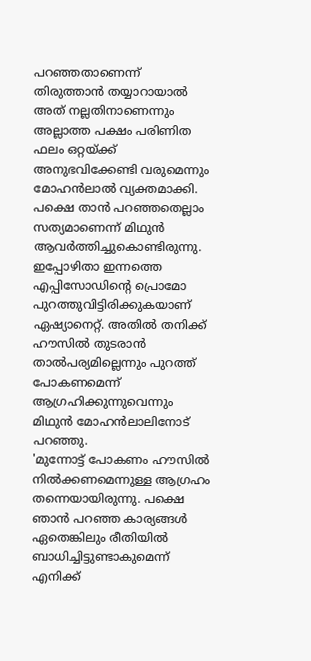പറഞ്ഞതാണെന്ന് തിരുത്താൻ തയ്യാറായാൽ അത് നല്ലതിനാണെന്നും അല്ലാത്ത പക്ഷം പരിണിത ഫലം ഒറ്റയ്ക്ക് അനുഭവിക്കേണ്ടി വരുമെന്നും മോഹൻലാൽ വ്യക്തമാക്കി.
പക്ഷെ താൻ പറഞ്ഞതെല്ലാം സത്യമാണെന്ന് മിഥുൻ ആവർത്തിച്ചുകൊണ്ടിരുന്നു. ഇപ്പോഴിതാ ഇന്നത്തെ എപ്പിസോഡിന്റെ പ്രൊമോ പുറത്തുവിട്ടിരിക്കുകയാണ് ഏഷ്യാനെറ്റ്. അതിൽ തനിക്ക് ഹൗസിൽ തുടരാൻ താൽപര്യമില്ലെന്നും പുറത്ത് പോകണമെന്ന് ആഗ്രഹിക്കുന്നുവെന്നും മിഥുൻ മോഹൻലാലിനോട് പറഞ്ഞു.
'മുന്നോട്ട് പോകണം ഹൗസിൽ നിൽക്കണമെന്നുള്ള ആഗ്രഹം തന്നെയായിരുന്നു. പക്ഷെ ഞാൻ പറഞ്ഞ കാര്യങ്ങൾ ഏതെങ്കിലും രീതിയിൽ ബാധിച്ചിട്ടുണ്ടാകുമെന്ന് എനിക്ക്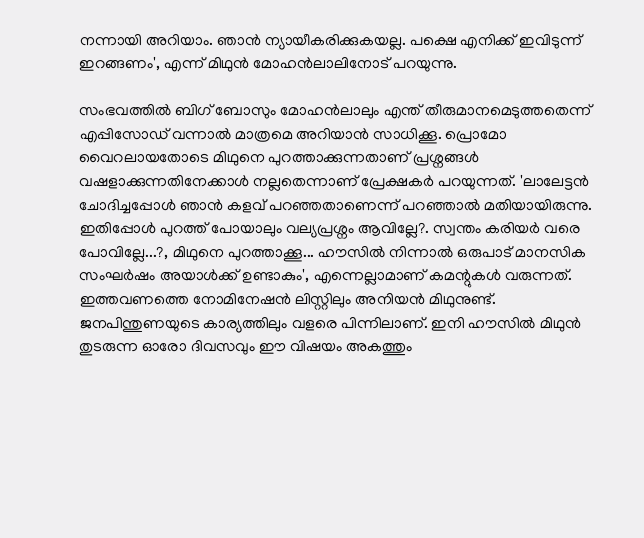നന്നായി അറിയാം. ഞാൻ ന്യായീകരിക്കുകയല്ല. പക്ഷെ എനിക്ക് ഇവിടുന്ന് ഇറങ്ങണം', എന്ന് മിഥുൻ മോഹൻലാലിനോട് പറയുന്നു.

സംഭവത്തിൽ ബിഗ് ബോസും മോഹൻലാലും എന്ത് തീരുമാനമെടുത്തതെന്ന് എപ്പിസോഡ് വന്നാൽ മാത്രമെ അറിയാൻ സാധിക്കൂ. പ്രൊമോ വൈറലായതോടെ മിഥുനെ പുറത്താക്കുന്നതാണ് പ്രശ്നങ്ങൾ വഷളാക്കുന്നതിനേക്കാൾ നല്ലതെന്നാണ് പ്രേക്ഷകർ പറയുന്നത്. 'ലാലേട്ടൻ ചോദിച്ചപ്പോൾ ഞാൻ കളവ് പറഞ്ഞതാണെന്ന് പറഞ്ഞാൽ മതിയായിരുന്നു. ഇതിപ്പോൾ പുറത്ത് പോയാലും വല്യപ്രശ്നം ആവില്ലേ?. സ്വന്തം കരിയർ വരെ പോവില്ലേ...?, മിഥുനെ പുറത്താക്കൂ... ഹൗസിൽ നിന്നാൽ ഒരുപാട് മാനസിക സംഘർഷം അയാൾക്ക് ഉണ്ടാകും', എന്നെല്ലാമാണ് കമന്റുകൾ വരുന്നത്.
ഇത്തവണത്തെ നോമിനേഷൻ ലിസ്റ്റിലും അനിയൻ മിഥുനുണ്ട്. ജനപിന്തുണയുടെ കാര്യത്തിലും വളരെ പിന്നിലാണ്. ഇനി ഹൗസിൽ മിഥുൻ തുടരുന്ന ഓരോ ദിവസവും ഈ വിഷയം അകത്തും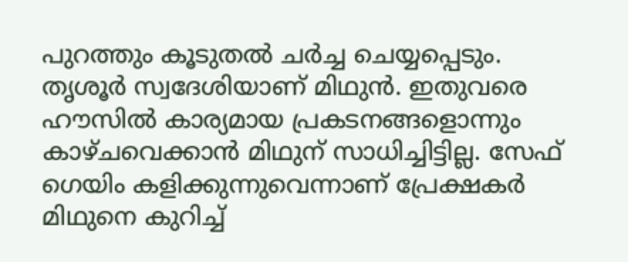പുറത്തും കൂടുതൽ ചർച്ച ചെയ്യപ്പെടും. തൃശൂർ സ്വദേശിയാണ് മിഥുൻ. ഇതുവരെ ഹൗസിൽ കാര്യമായ പ്രകടനങ്ങളൊന്നും കാഴ്ചവെക്കാൻ മിഥുന് സാധിച്ചിട്ടില്ല. സേഫ് ഗെയിം കളിക്കുന്നുവെന്നാണ് പ്രേക്ഷകർ മിഥുനെ കുറിച്ച്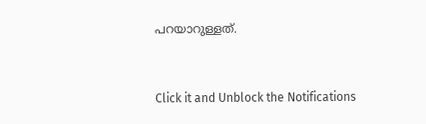പറയാറുള്ളത്.


Click it and Unblock the Notifications